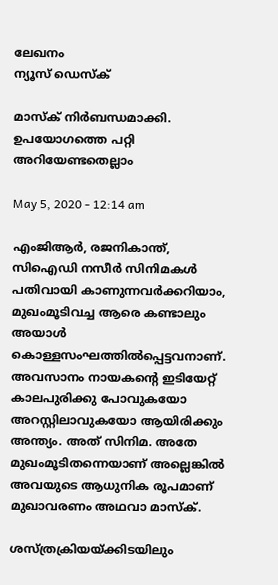ലേഖനം
ന്യൂസ് ഡെസ്ക്

മാസ്‌ക് നിര്‍ബന്ധമാക്കി. ഉപയോഗത്തെ പറ്റി അറിയേണ്ടതെല്ലാം

May 5, 2020 - 12:14 am

എംജിആര്‍, രജനികാന്ത്, സിഐഡി നസീര്‍ സിനിമകള്‍ പതിവായി കാണുന്നവര്‍ക്കറിയാം, മുഖംമൂടിവച്ച ആരെ കണ്ടാലും അയാള്‍ കൊള്ളസംഘത്തില്‍പ്പെട്ടവനാണ്. അവസാനം നായകന്റെ ഇടിയേറ്റ് കാലപുരിക്കു പോവുകയോ അറസ്റ്റിലാവുകയോ ആയിരിക്കും അന്ത്യം. അത് സിനിമ. അതേ മുഖംമൂടിതന്നെയാണ് അല്ലെങ്കില്‍ അവയുടെ ആധുനിക രൂപമാണ് മുഖാവരണം അഥവാ മാസ്‌ക്.

ശസ്ത്രക്രിയയ്ക്കിടയിലും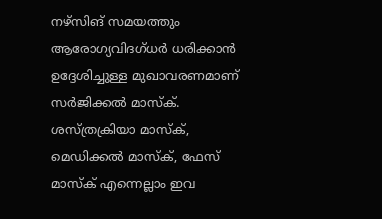നഴ്‌സിങ് സമയത്തും ആരോഗ്യവിദഗ്ധര്‍ ധരിക്കാന്‍ ഉദ്ദേശിച്ചുള്ള മുഖാവരണമാണ് സര്‍ജിക്കല്‍ മാസ്‌ക്. ശസ്ത്രക്രിയാ മാസ്‌ക്, മെഡിക്കല്‍ മാസ്‌ക്, ഫേസ് മാസ്‌ക് എന്നെല്ലാം ഇവ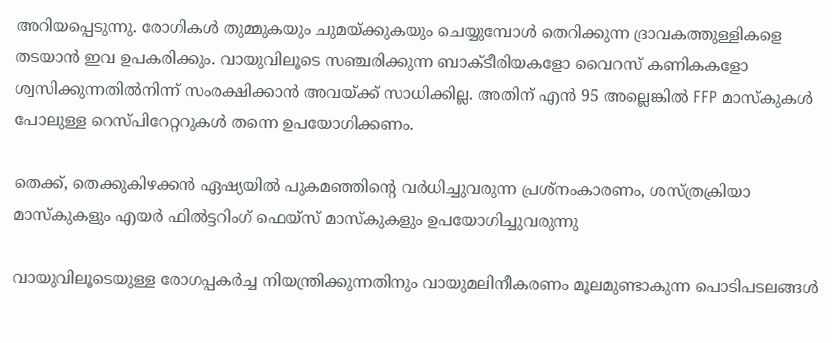അറിയപ്പെടുന്നു. രോഗികള്‍ തുമ്മുകയും ചുമയ്ക്കുകയും ചെയ്യുമ്പോള്‍ തെറിക്കുന്ന ദ്രാവകത്തുള്ളികളെ തടയാന്‍ ഇവ ഉപകരിക്കും. വായുവിലൂടെ സഞ്ചരിക്കുന്ന ബാക്ടീരിയകളോ വൈറസ് കണികകളോ ശ്വസിക്കുന്നതില്‍നിന്ന് സംരക്ഷിക്കാന്‍ അവയ്ക്ക് സാധിക്കില്ല. അതിന് എന്‍ 95 അല്ലെങ്കില്‍ FFP മാസ്‌കുകള്‍ പോലുള്ള റെസ്പിറേറ്ററുകള്‍ തന്നെ ഉപയോഗിക്കണം.

തെക്ക്, തെക്കുകിഴക്കന്‍ ഏഷ്യയില്‍ പുകമഞ്ഞിന്റെ വര്‍ധിച്ചുവരുന്ന പ്രശ്‌നംകാരണം, ശസ്ത്രക്രിയാ മാസ്‌കുകളും എയര്‍ ഫില്‍ട്ടറിംഗ് ഫെയ്‌സ് മാസ്‌കുകളും ഉപയോഗിച്ചുവരുന്നു

വായുവിലൂടെയുള്ള രോഗപ്പകര്‍ച്ച നിയന്ത്രിക്കുന്നതിനും വായുമലിനീകരണം മൂലമുണ്ടാകുന്ന പൊടിപടലങ്ങള്‍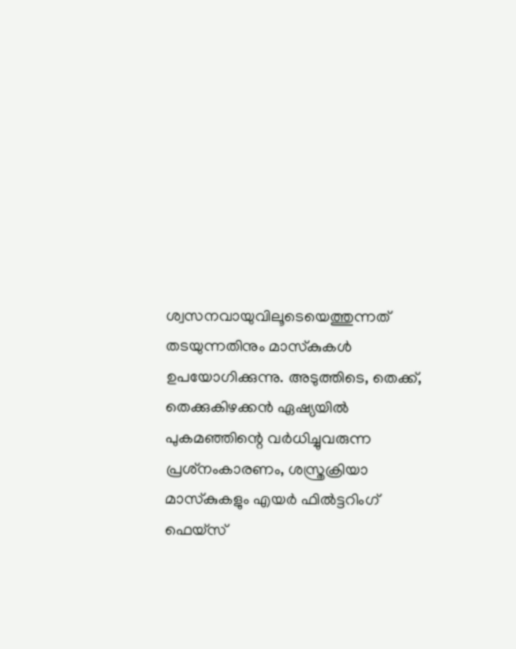ശ്വസനവായുവിലൂടെയെത്തുന്നത് തടയുന്നതിനും മാസ്‌കുകള്‍ ഉപയോഗിക്കുന്നു. അടുത്തിടെ, തെക്ക്, തെക്കുകിഴക്കന്‍ ഏഷ്യയില്‍ പുകമഞ്ഞിന്റെ വര്‍ധിച്ചുവരുന്ന പ്രശ്‌നംകാരണം, ശസ്ത്രക്രിയാ മാസ്‌കുകളും എയര്‍ ഫില്‍ട്ടറിംഗ് ഫെയ്‌സ്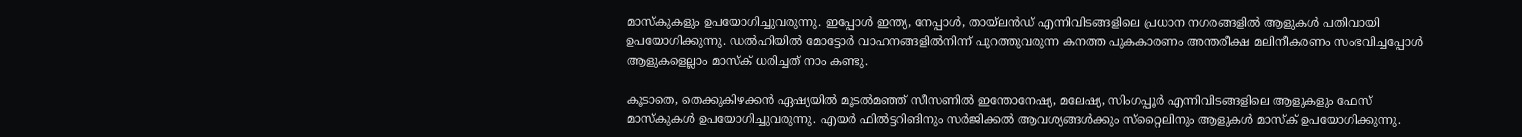മാസ്‌കുകളും ഉപയോഗിച്ചുവരുന്നു. ഇപ്പോള്‍ ഇന്ത്യ, നേപ്പാള്‍, തായ്‌ലന്‍ഡ് എന്നിവിടങ്ങളിലെ പ്രധാന നഗരങ്ങളില്‍ ആളുകള്‍ പതിവായി ഉപയോഗിക്കുന്നു. ഡല്‍ഹിയില്‍ മോട്ടോര്‍ വാഹനങ്ങളില്‍നിന്ന് പുറത്തുവരുന്ന കനത്ത പുകകാരണം അന്തരീക്ഷ മലിനീകരണം സംഭവിച്ചപ്പോള്‍ ആളുകളെല്ലാം മാസ്‌ക് ധരിച്ചത് നാം കണ്ടു.

കൂടാതെ, തെക്കുകിഴക്കന്‍ ഏഷ്യയില്‍ മൂടല്‍മഞ്ഞ് സീസണില്‍ ഇന്തോനേഷ്യ, മലേഷ്യ, സിംഗപ്പൂര്‍ എന്നിവിടങ്ങളിലെ ആളുകളും ഫേസ് മാസ്‌കുകള്‍ ഉപയോഗിച്ചുവരുന്നു. എയര്‍ ഫില്‍ട്ടറിങിനും സര്‍ജിക്കല്‍ ആവശ്യങ്ങള്‍ക്കും സ്‌റ്റൈലിനും ആളുകള്‍ മാസ്‌ക് ഉപയോഗിക്കുന്നു.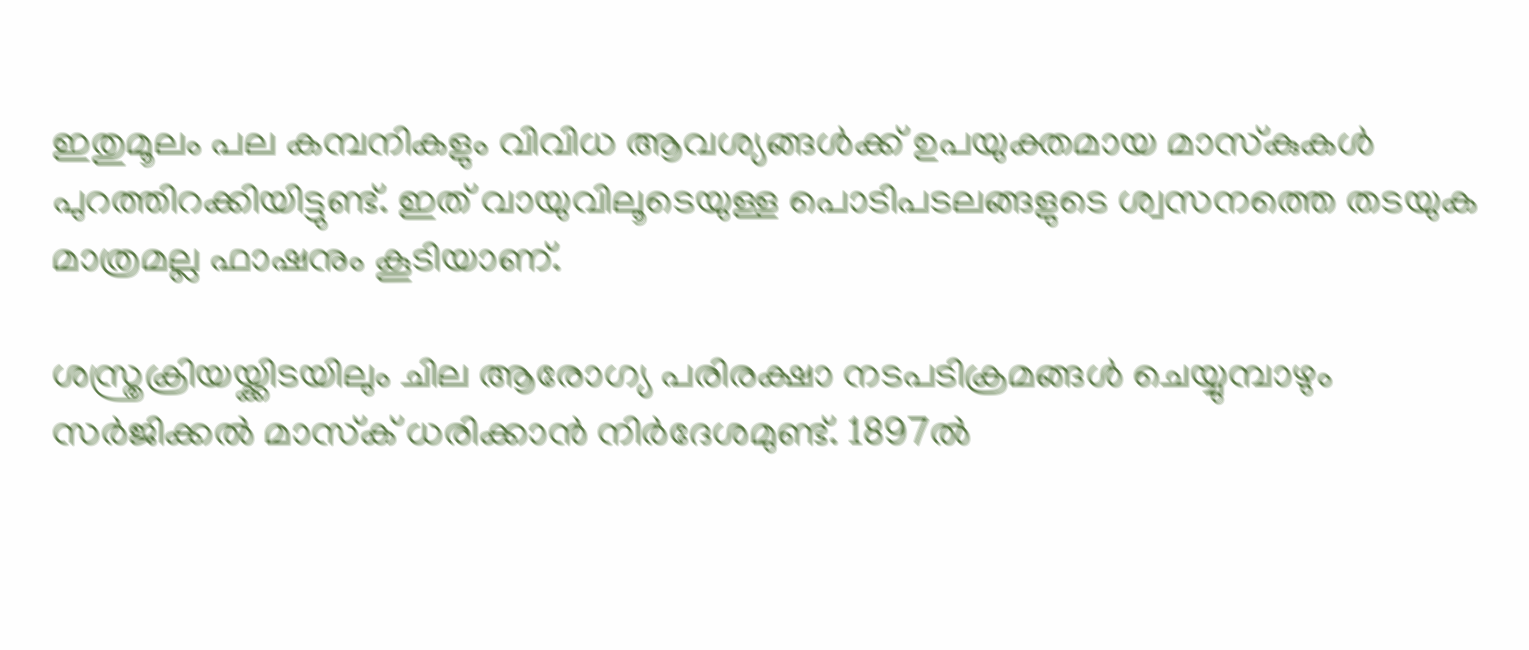ഇതുമൂലം പല കമ്പനികളും വിവിധ ആവശ്യങ്ങള്‍ക്ക് ഉപയുക്തമായ മാസ്‌കുകള്‍ പുറത്തിറക്കിയിട്ടുണ്ട്. ഇത് വായുവിലൂടെയുള്ള പൊടിപടലങ്ങളുടെ ശ്വസനത്തെ തടയുക മാത്രമല്ല ഫാഷനും കൂടിയാണ്.

ശസ്ത്രക്രിയയ്ക്കിടയിലും ചില ആരോഗ്യ പരിരക്ഷാ നടപടിക്രമങ്ങള്‍ ചെയ്യുമ്പാഴും സര്‍ജിക്കല്‍ മാസ്‌ക് ധരിക്കാന്‍ നിര്‍ദേശമുണ്ട്. 1897ല്‍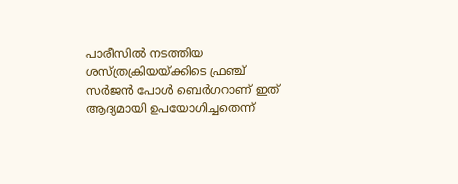പാരീസില്‍ നടത്തിയ ശസ്ത്രക്രിയയ്ക്കിടെ ഫ്രഞ്ച് സര്‍ജന്‍ പോള്‍ ബെര്‍ഗറാണ് ഇത് ആദ്യമായി ഉപയോഗിച്ചതെന്ന്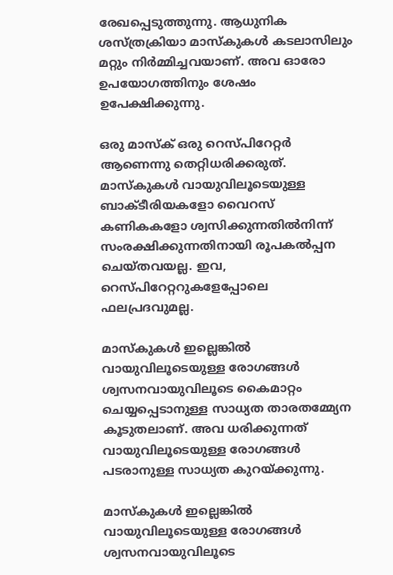രേഖപ്പെടുത്തുന്നു. ആധുനിക ശസ്ത്രക്രിയാ മാസ്‌കുകള്‍ കടലാസിലും മറ്റും നിര്‍മ്മിച്ചവയാണ്. അവ ഓരോ ഉപയോഗത്തിനും ശേഷം ഉപേക്ഷിക്കുന്നു.

ഒരു മാസ്‌ക് ഒരു റെസ്പിറേറ്റര്‍ ആണെന്നു തെറ്റിധരിക്കരുത്. മാസ്‌കുകള്‍ വായുവിലൂടെയുള്ള ബാക്ടീരിയകളോ വൈറസ് കണികകളോ ശ്വസിക്കുന്നതില്‍നിന്ന് സംരക്ഷിക്കുന്നതിനായി രൂപകല്‍പ്പന ചെയ്തവയല്ല. ഇവ, റെസ്പിറേറ്ററുകളേപ്പോലെ ഫലപ്രദവുമല്ല.

മാസ്‌കുകള്‍ ഇല്ലെങ്കില്‍ വായുവിലൂടെയുള്ള രോഗങ്ങള്‍ ശ്വസനവായുവിലൂടെ കൈമാറ്റം ചെയ്യപ്പെടാനുള്ള സാധ്യത താരതമ്മ്യേന കൂടുതലാണ്. അവ ധരിക്കുന്നത് വായുവിലൂടെയുള്ള രോഗങ്ങള്‍ പടരാനുള്ള സാധ്യത കുറയ്ക്കുന്നു.

മാസ്‌കുകള്‍ ഇല്ലെങ്കില്‍ വായുവിലൂടെയുള്ള രോഗങ്ങള്‍ ശ്വസനവായുവിലൂടെ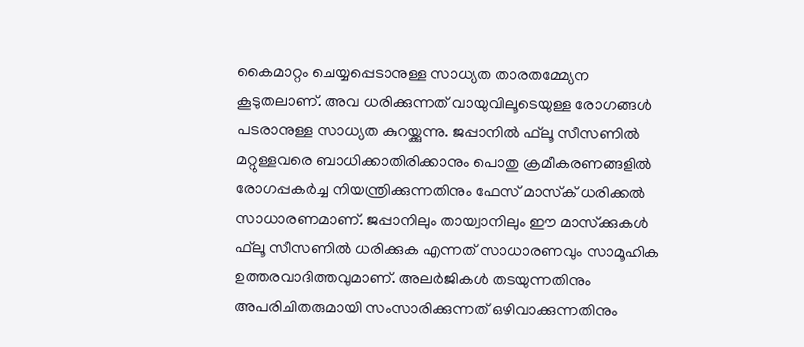കൈമാറ്റം ചെയ്യപ്പെടാനുള്ള സാധ്യത താരതമ്മ്യേന കൂടുതലാണ്. അവ ധരിക്കുന്നത് വായുവിലൂടെയുള്ള രോഗങ്ങള്‍ പടരാനുള്ള സാധ്യത കുറയ്ക്കുന്നു. ജപ്പാനില്‍ ഫ്‌ലൂ സീസണില്‍ മറ്റുള്ളവരെ ബാധിക്കാതിരിക്കാനും പൊതു ക്രമീകരണങ്ങളില്‍ രോഗപ്പകര്‍ച്ച നിയന്ത്രിക്കുന്നതിനും ഫേസ് മാസ്‌ക് ധരിക്കല്‍ സാധാരണമാണ്. ജപ്പാനിലും തായ്വാനിലും ഈ മാസ്‌ക്കുകള്‍ ഫ്‌ലൂ സീസണില്‍ ധരിക്കുക എന്നത് സാധാരണവും സാമൂഹിക ഉത്തരവാദിത്തവുമാണ്. അലര്‍ജികള്‍ തടയുന്നതിനും അപരിചിതരുമായി സംസാരിക്കുന്നത് ഒഴിവാക്കുന്നതിനും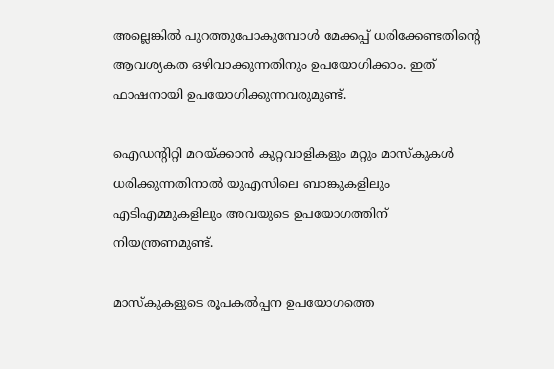അല്ലെങ്കില്‍ പുറത്തുപോകുമ്പോള്‍ മേക്കപ്പ് ധരിക്കേണ്ടതിന്റെ ആവശ്യകത ഒഴിവാക്കുന്നതിനും ഉപയോഗിക്കാം. ഇത് ഫാഷനായി ഉപയോഗിക്കുന്നവരുമുണ്ട്.

ഐഡന്റിറ്റി മറയ്ക്കാന്‍ കുറ്റവാളികളും മറ്റും മാസ്‌കുകള്‍ ധരിക്കുന്നതിനാല്‍ യുഎസിലെ ബാങ്കുകളിലും എടിഎമ്മുകളിലും അവയുടെ ഉപയോഗത്തിന് നിയന്ത്രണമുണ്ട്.

മാസ്‌കുകളുടെ രൂപകല്‍പ്പന ഉപയോഗത്തെ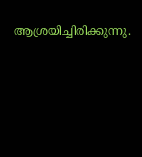ആശ്രയിച്ചിരിക്കുന്നു.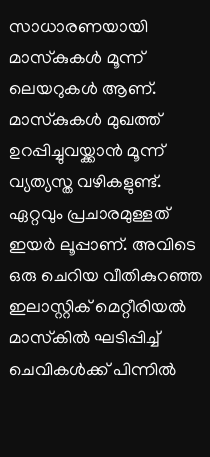സാധാരണയായി മാസ്‌കുകള്‍ മൂന്ന് ലെയറുകള്‍ ആണ്. മാസ്‌കുകള്‍ മുഖത്ത് ഉറപ്പിച്ചുവയ്ക്കാന്‍ മൂന്ന് വ്യത്യസ്ത വഴികളുണ്ട്. ഏറ്റവും പ്രചാരമുള്ളത് ഇയര്‍ ലൂപ്പാണ്. അവിടെ ഒരു ചെറിയ വീതികുറഞ്ഞ ഇലാസ്റ്റിക് മെറ്റീരിയല്‍ മാസ്‌കില്‍ ഘടിപ്പിച്ച് ചെവികള്‍ക്ക് പിന്നില്‍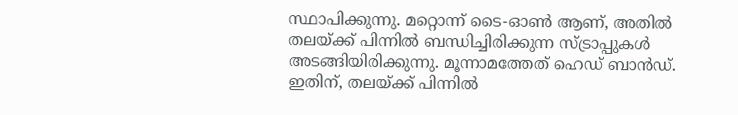സ്ഥാപിക്കുന്നു. മറ്റൊന്ന് ടൈ-ഓണ്‍ ആണ്, അതില്‍ തലയ്ക്ക് പിന്നില്‍ ബന്ധിച്ചിരിക്കുന്ന സ്ട്രാപ്പുകള്‍ അടങ്ങിയിരിക്കുന്നു. മൂന്നാമത്തേത് ഹെഡ് ബാന്‍ഡ്. ഇതിന്, തലയ്ക്ക് പിന്നില്‍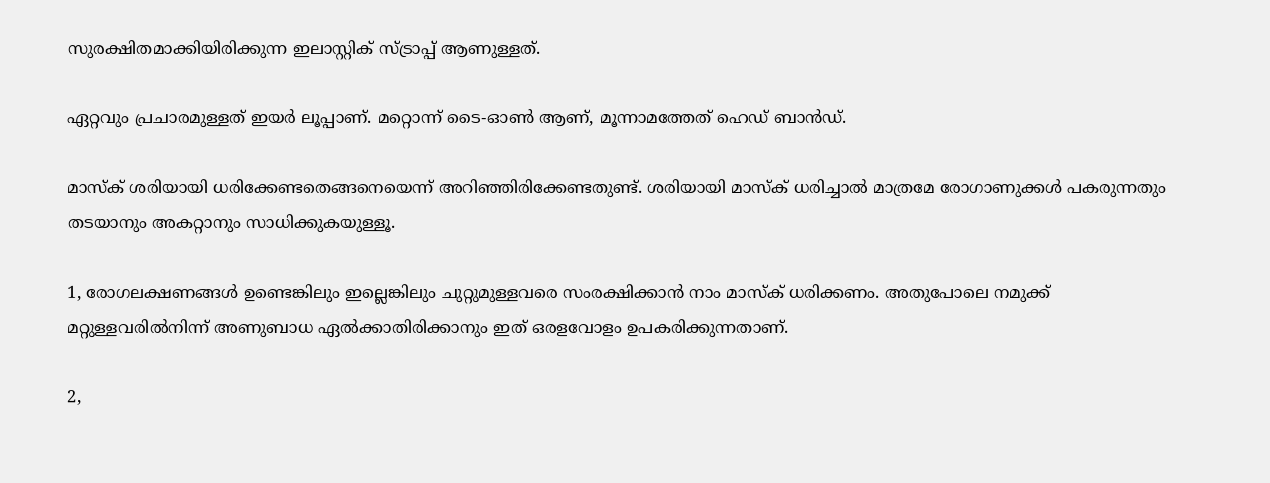സുരക്ഷിതമാക്കിയിരിക്കുന്ന ഇലാസ്റ്റിക് സ്ട്രാപ്പ് ആണുള്ളത്.

ഏറ്റവും പ്രചാരമുള്ളത് ഇയര്‍ ലൂപ്പാണ്. മറ്റൊന്ന് ടൈ-ഓണ്‍ ആണ്, മൂന്നാമത്തേത് ഹെഡ് ബാന്‍ഡ്.

മാസ്‌ക് ശരിയായി ധരിക്കേണ്ടതെങ്ങനെയെന്ന് അറിഞ്ഞിരിക്കേണ്ടതുണ്ട്. ശരിയായി മാസ്‌ക് ധരിച്ചാല്‍ മാത്രമേ രോഗാണുക്കള്‍ പകരുന്നതും തടയാനും അകറ്റാനും സാധിക്കുകയുള്ളൂ.

1, രോഗലക്ഷണങ്ങള്‍ ഉണ്ടെങ്കിലും ഇല്ലെങ്കിലും ചുറ്റുമുള്ളവരെ സംരക്ഷിക്കാന്‍ നാം മാസ്‌ക് ധരിക്കണം. അതുപോലെ നമുക്ക് മറ്റുള്ളവരില്‍നിന്ന് അണുബാധ ഏല്‍ക്കാതിരിക്കാനും ഇത് ഒരളവോളം ഉപകരിക്കുന്നതാണ്.

2,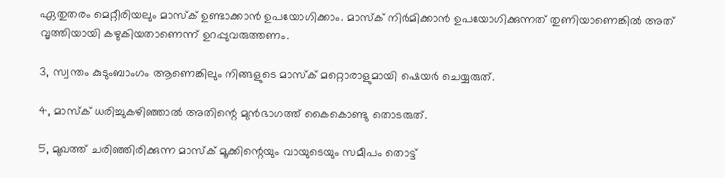ഏതുതരം മെറ്റീരിയലും മാസ്‌ക് ഉണ്ടാക്കാന്‍ ഉപയോഗിക്കാം. മാസ്‌ക് നിര്‍മിക്കാന്‍ ഉപയോഗിക്കുന്നത് തുണിയാണെങ്കില്‍ അത് വൃത്തിയായി കഴുകിയതാണെന്ന് ഉറപ്പുവരുത്തണം.

3, സ്വന്തം കുടുംബാംഗം ആണെങ്കിലും നിങ്ങളുടെ മാസ്‌ക് മറ്റൊരാളുമായി ഷെയര്‍ ചെയ്യരുത്.

4, മാസ്‌ക് ധരിച്ചുകഴിഞ്ഞാല്‍ അതിന്റെ മുന്‍ഭാഗത്ത് കൈകൊണ്ടു തൊടരുത്.

5, മുഖത്ത് ചരിഞ്ഞിരിക്കുന്ന മാസ്‌ക് മൂക്കിന്റെയും വായുടെയും സമീപം തൊട്ട്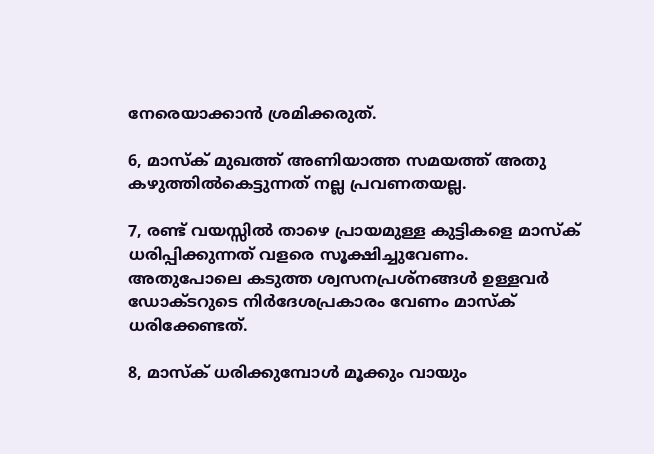നേരെയാക്കാന്‍ ശ്രമിക്കരുത്.

6, മാസ്‌ക് മുഖത്ത് അണിയാത്ത സമയത്ത് അതു കഴുത്തില്‍കെട്ടുന്നത് നല്ല പ്രവണതയല്ല.

7, രണ്ട് വയസ്സില്‍ താഴെ പ്രായമുള്ള കുട്ടികളെ മാസ്‌ക് ധരിപ്പിക്കുന്നത് വളരെ സൂക്ഷിച്ചുവേണം. അതുപോലെ കടുത്ത ശ്വസനപ്രശ്‌നങ്ങള്‍ ഉള്ളവര്‍ ഡോക്ടറുടെ നിര്‍ദേശപ്രകാരം വേണം മാസ്‌ക് ധരിക്കേണ്ടത്.

8, മാസ്‌ക് ധരിക്കുമ്പോള്‍ മൂക്കും വായും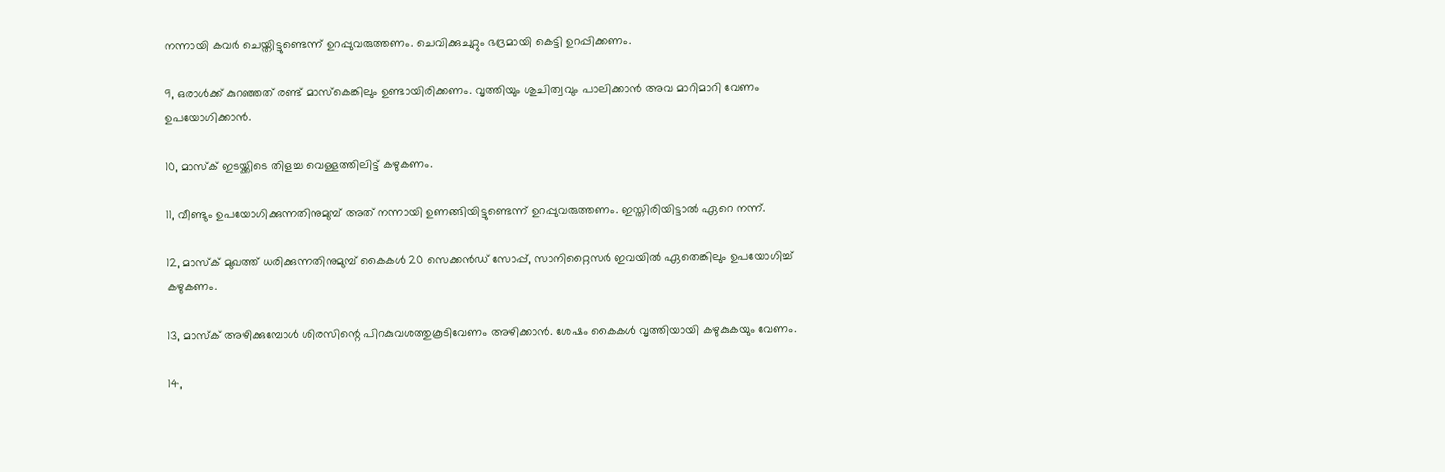നന്നായി കവര്‍ ചെയ്തിട്ടുണ്ടെന്ന് ഉറപ്പുവരുത്തണം. ചെവിക്കുചുറ്റും ഭദ്രമായി കെട്ടി ഉറപ്പിക്കണം.

9, ഒരാള്‍ക്ക് കുറഞ്ഞത് രണ്ട് മാസ്‌കെങ്കിലും ഉണ്ടായിരിക്കണം. വൃത്തിയും ശുചിത്വവും പാലിക്കാന്‍ അവ മാറിമാറി വേണം ഉപയോഗിക്കാന്‍.

10, മാസ്‌ക് ഇടയ്ക്കിടെ തിളച്ച വെള്ളത്തിലിട്ട് കഴുകണം.

11, വീണ്ടും ഉപയോഗിക്കുന്നതിനുമുമ്പ് അത് നന്നായി ഉണങ്ങിയിട്ടുണ്ടെന്ന് ഉറപ്പുവരുത്തണം. ഇസ്തിരിയിട്ടാല്‍ ഏറെ നന്ന്.

12, മാസ്‌ക് മുഖത്ത് ധരിക്കുന്നതിനുമുമ്പ് കൈകള്‍ 20 സെക്കന്‍ഡ് സോപ്പ്, സാനിറ്റൈസര്‍ ഇവയില്‍ ഏതെങ്കിലും ഉപയോഗിച്ച് കഴുകണം.

13, മാസ്‌ക് അഴിക്കുമ്പോള്‍ ശിരസിന്റെ പിറകുവശത്തുകൂടിവേണം അഴിക്കാന്‍. ശേഷം കൈകള്‍ വൃത്തിയായി കഴുകുകയും വേണം.

14,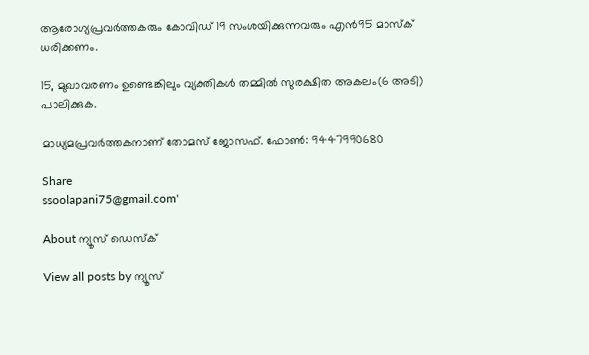ആരോഗ്യപ്രവര്‍ത്തകരും കോവിഡ് 19 സംശയിക്കുന്നവരും എന്‍95 മാസ്‌ക് ധരിക്കണം.

15, മുഖാവരണം ഉണ്ടെങ്കിലും വ്യക്തികള്‍ തമ്മില്‍ സുരക്ഷിത അകലം(6 അടി) പാലിക്കുക.

മാധ്യമപ്രവര്‍ത്തകനാണ് തോമസ് ജോസഫ്. ഫോണ്‍: 9447990680

Share
ssoolapani75@gmail.com'

About ന്യൂസ് ഡെസ്ക്

View all posts by ന്യൂസ്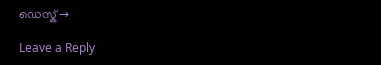ഡെസ്ക് →

Leave a Reply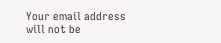Your email address will not be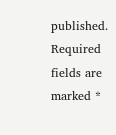published. Required fields are marked *